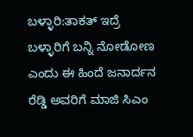ಬಳ್ಳಾರಿ:ತಾಕತ್ ಇದ್ರೆ ಬಳ್ಳಾರಿಗೆ ಬನ್ನಿ ನೋಡೋಣ ಎಂದು ಈ ಹಿಂದೆ ಜನಾರ್ದನ ರೆಡ್ಡಿ ಅವರಿಗೆ ಮಾಜಿ ಸಿಎಂ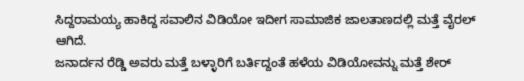ಸಿದ್ದರಾಮಯ್ಯ ಹಾಕಿದ್ದ ಸವಾಲಿನ ವಿಡಿಯೋ ಇದೀಗ ಸಾಮಾಜಿಕ ಜಾಲತಾಣದಲ್ಲಿ ಮತ್ತೆ ವೈರಲ್ ಆಗಿದೆ.
ಜನಾರ್ದನ ರೆಡ್ಡಿ ಅವರು ಮತ್ತೆ ಬಳ್ಳಾರಿಗೆ ಬರ್ತಿದ್ದಂತೆ ಹಳೆಯ ವಿಡಿಯೋವನ್ನು ಮತ್ತೆ ಶೇರ್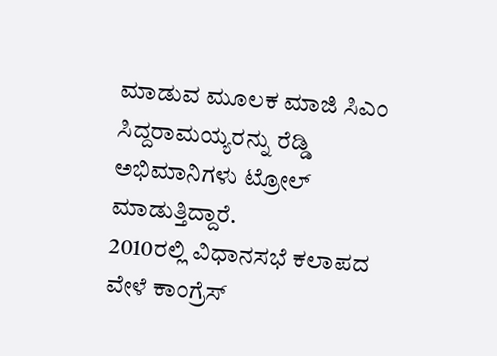ಮಾಡುವ ಮೂಲಕ ಮಾಜಿ ಸಿಎಂ ಸಿದ್ದರಾಮಯ್ಯರನ್ನು ರೆಡ್ಡಿ ಅಭಿಮಾನಿಗಳು ಟ್ರೋಲ್ ಮಾಡುತ್ತಿದ್ದಾರೆ.
2010ರಲ್ಲಿ ವಿಧಾನಸಭೆ ಕಲಾಪದ ವೇಳೆ ಕಾಂಗ್ರೆಸ್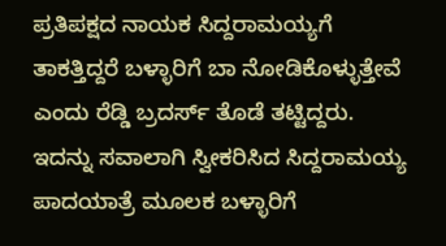ಪ್ರತಿಪಕ್ಷದ ನಾಯಕ ಸಿದ್ದರಾಮಯ್ಯಗೆ ತಾಕತ್ತಿದ್ದರೆ ಬಳ್ಳಾರಿಗೆ ಬಾ ನೋಡಿಕೊಳ್ಳುತ್ತೇವೆ ಎಂದು ರೆಡ್ಡಿ ಬ್ರದರ್ಸ್ ತೊಡೆ ತಟ್ಟಿದ್ದರು. ಇದನ್ನು ಸವಾಲಾಗಿ ಸ್ವೀಕರಿಸಿದ ಸಿದ್ದರಾಮಯ್ಯ ಪಾದಯಾತ್ರೆ ಮೂಲಕ ಬಳ್ಳಾರಿಗೆ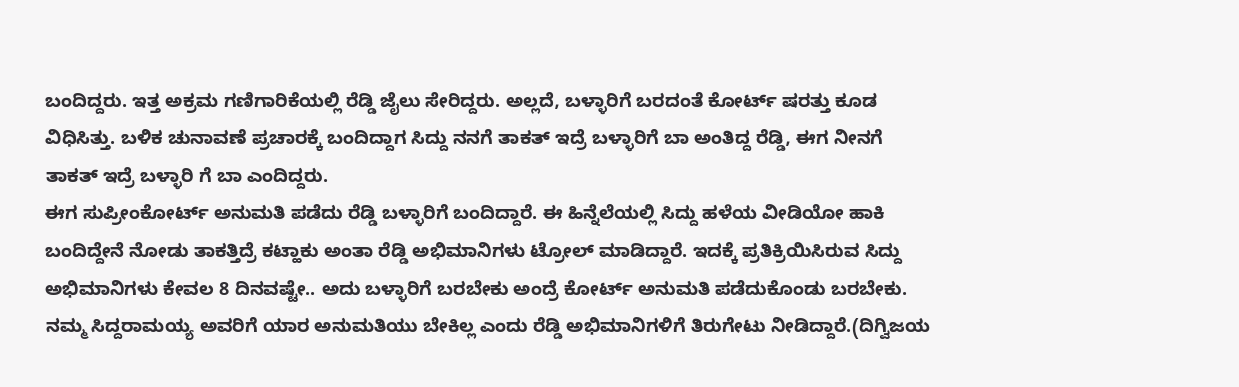ಬಂದಿದ್ದರು. ಇತ್ತ ಅಕ್ರಮ ಗಣಿಗಾರಿಕೆಯಲ್ಲಿ ರೆಡ್ಡಿ ಜೈಲು ಸೇರಿದ್ದರು. ಅಲ್ಲದೆ, ಬಳ್ಳಾರಿಗೆ ಬರದಂತೆ ಕೋರ್ಟ್ ಷರತ್ತು ಕೂಡ ವಿಧಿಸಿತ್ತು. ಬಳಿಕ ಚುನಾವಣೆ ಪ್ರಚಾರಕ್ಕೆ ಬಂದಿದ್ದಾಗ ಸಿದ್ದು ನನಗೆ ತಾಕತ್ ಇದ್ರೆ ಬಳ್ಳಾರಿಗೆ ಬಾ ಅಂತಿದ್ದ ರೆಡ್ಡಿ, ಈಗ ನೀನಗೆ ತಾಕತ್ ಇದ್ರೆ ಬಳ್ಳಾರಿ ಗೆ ಬಾ ಎಂದಿದ್ದರು.
ಈಗ ಸುಪ್ರೀಂಕೋರ್ಟ್ ಅನುಮತಿ ಪಡೆದು ರೆಡ್ಡಿ ಬಳ್ಳಾರಿಗೆ ಬಂದಿದ್ದಾರೆ. ಈ ಹಿನ್ನೆಲೆಯಲ್ಲಿ ಸಿದ್ದು ಹಳೆಯ ವೀಡಿಯೋ ಹಾಕಿ ಬಂದಿದ್ದೇನೆ ನೋಡು ತಾಕತ್ತಿದ್ರೆ ಕಟ್ಹಾಕು ಅಂತಾ ರೆಡ್ಡಿ ಅಭಿಮಾನಿಗಳು ಟ್ರೋಲ್ ಮಾಡಿದ್ದಾರೆ. ಇದಕ್ಕೆ ಪ್ರತಿಕ್ರಿಯಿಸಿರುವ ಸಿದ್ದು ಅಭಿಮಾನಿಗಳು ಕೇವಲ 8 ದಿನವಷ್ಟೇ.. ಅದು ಬಳ್ಳಾರಿಗೆ ಬರಬೇಕು ಅಂದ್ರೆ ಕೋರ್ಟ್ ಅನುಮತಿ ಪಡೆದುಕೊಂಡು ಬರಬೇಕು. ನಮ್ಮ ಸಿದ್ದರಾಮಯ್ಯ ಅವರಿಗೆ ಯಾರ ಅನುಮತಿಯು ಬೇಕಿಲ್ಲ ಎಂದು ರೆಡ್ಡಿ ಅಭಿಮಾನಿಗಳಿಗೆ ತಿರುಗೇಟು ನೀಡಿದ್ದಾರೆ.(ದಿಗ್ವಿಜಯ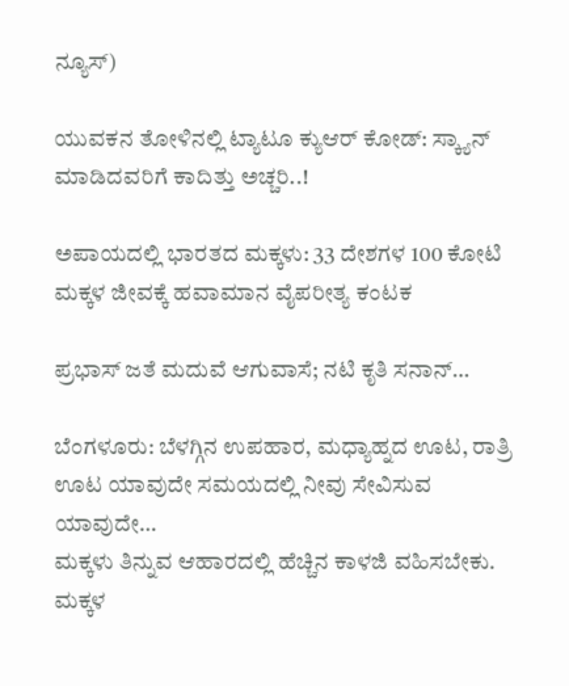ನ್ಯೂಸ್)

ಯುವಕನ ತೋಳಿನಲ್ಲಿ ಟ್ಯಾಟೂ ಕ್ಯುಆರ್ ಕೋಡ್: ಸ್ಕ್ಯಾನ್ ಮಾಡಿದವರಿಗೆ ಕಾದಿತ್ತು ಅಚ್ಚರಿ..!

ಅಪಾಯದಲ್ಲಿ ಭಾರತದ ಮಕ್ಕಳು: 33 ದೇಶಗಳ 100 ಕೋಟಿ ಮಕ್ಕಳ ಜೀವಕ್ಕೆ ಹವಾಮಾನ ವೈಪರೀತ್ಯ ಕಂಟಕ

ಪ್ರಭಾಸ್ ಜತೆ ಮದುವೆ ಆಗುವಾಸೆ; ನಟಿ ಕೃತಿ ಸನಾನ್…

ಬೆಂಗಳೂರು: ಬೆಳಗ್ಗಿನ ಉಪಹಾರ, ಮಧ್ಯಾಹ್ನದ ಊಟ, ರಾತ್ರಿ ಊಟ ಯಾವುದೇ ಸಮಯದಲ್ಲಿ ನೀವು ಸೇವಿಸುವ ಯಾವುದೇ…
ಮಕ್ಕಳು ತಿನ್ನುವ ಆಹಾರದಲ್ಲಿ ಹೆಚ್ಚಿನ ಕಾಳಜಿ ವಹಿಸಬೇಕು. ಮಕ್ಕಳ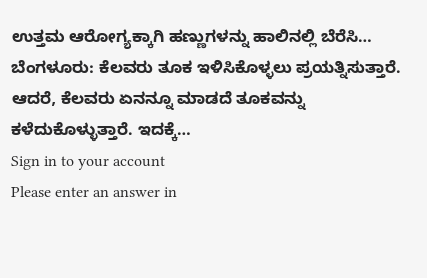ಉತ್ತಮ ಆರೋಗ್ಯಕ್ಕಾಗಿ ಹಣ್ಣುಗಳನ್ನು ಹಾಲಿನಲ್ಲಿ ಬೆರೆಸಿ…
ಬೆಂಗಳೂರು: ಕೆಲವರು ತೂಕ ಇಳಿಸಿಕೊಳ್ಳಲು ಪ್ರಯತ್ನಿಸುತ್ತಾರೆ. ಆದರೆ, ಕೆಲವರು ಏನನ್ನೂ ಮಾಡದೆ ತೂಕವನ್ನು ಕಳೆದುಕೊಳ್ಳುತ್ತಾರೆ. ಇದಕ್ಕೆ…
Sign in to your account
Please enter an answer in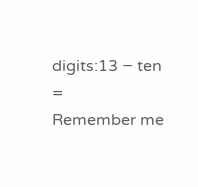digits:13 − ten =
Remember me